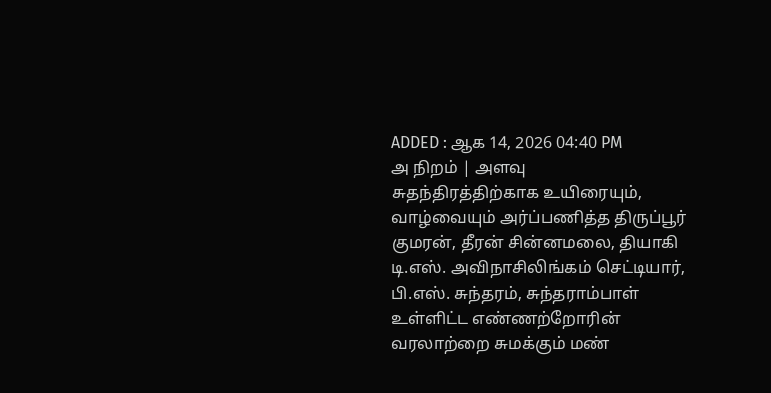ADDED : ஆக 14, 2026 04:40 PM
அ நிறம் | அளவு
சுதந்திரத்திற்காக உயிரையும், வாழ்வையும் அர்ப்பணித்த திருப்பூர் குமரன், தீரன் சின்னமலை, தியாகி டி.எஸ். அவிநாசிலிங்கம் செட்டியார், பி.எஸ். சுந்தரம், சுந்தராம்பாள் உள்ளிட்ட எண்ணற்றோரின் வரலாற்றை சுமக்கும் மண்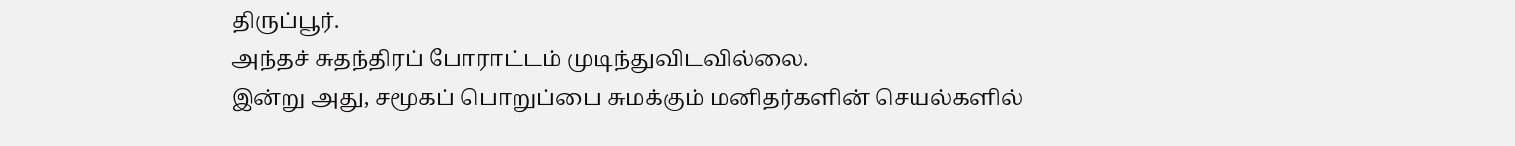திருப்பூர்.
அந்தச் சுதந்திரப் போராட்டம் முடிந்துவிடவில்லை.
இன்று அது, சமூகப் பொறுப்பை சுமக்கும் மனிதர்களின் செயல்களில்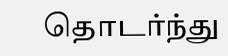தொடர்ந்து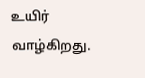உயிர் வாழ்கிறது.